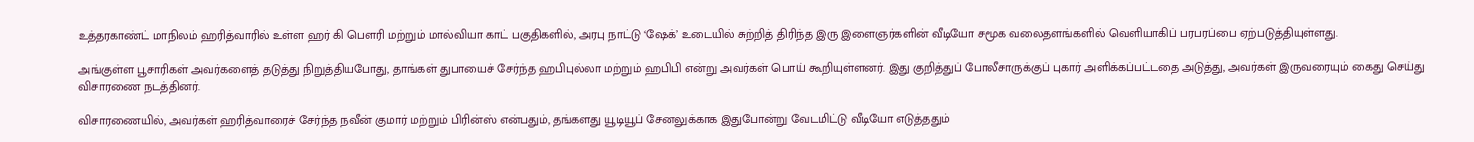உத்தரகாண்ட் மாநிலம் ஹரித்வாரில் உள்ள ஹர் கி பௌரி மற்றும் மால்வியா காட் பகுதிகளில், அரபு நாட்டு ‘ஷேக்’ உடையில் சுற்றித் திரிந்த இரு இளைஞர்களின் வீடியோ சமூக வலைதளங்களில் வெளியாகிப் பரபரப்பை ஏற்படுத்தியுள்ளது.

அங்குள்ள பூசாரிகள் அவர்களைத் தடுத்து நிறுத்தியபோது, தாங்கள் துபாயைச் சேர்ந்த ஹபிபுல்லா மற்றும் ஹபிபி என்று அவர்கள் பொய் கூறியுள்ளனர். இது குறித்துப் போலீசாருக்குப் புகார் அளிக்கப்பட்டதை அடுத்து, அவர்கள் இருவரையும் கைது செய்து விசாரணை நடத்தினர்.

விசாரணையில், அவர்கள் ஹரித்வாரைச் சேர்ந்த நவீன் குமார் மற்றும் பிரின்ஸ் என்பதும், தங்களது யூடியூப் சேனலுக்காக இதுபோன்று வேடமிட்டு வீடியோ எடுத்ததும்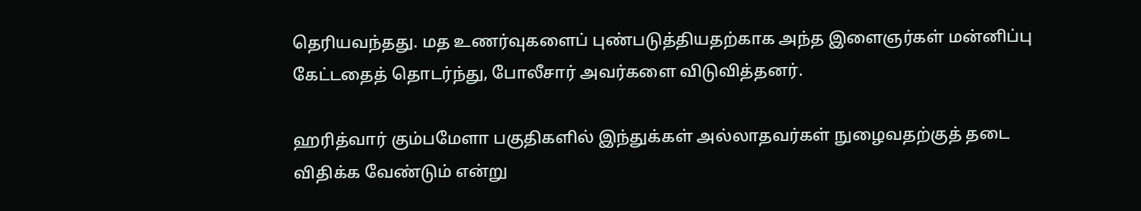தெரியவந்தது. மத உணர்வுகளைப் புண்படுத்தியதற்காக அந்த இளைஞர்கள் மன்னிப்பு கேட்டதைத் தொடர்ந்து, போலீசார் அவர்களை விடுவித்தனர்.

ஹரித்வார் கும்பமேளா பகுதிகளில் இந்துக்கள் அல்லாதவர்கள் நுழைவதற்குத் தடை விதிக்க வேண்டும் என்று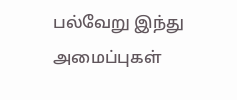பல்வேறு இந்து அமைப்புகள்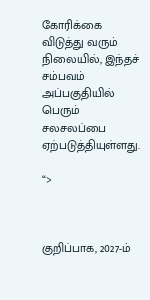கோரிக்கை விடுத்து வரும் நிலையில், இந்தச் சம்பவம் அப்பகுதியில் பெரும் சலசலப்பை ஏற்படுத்தியுள்ளது.

“>



குறிப்பாக, 2027-ம்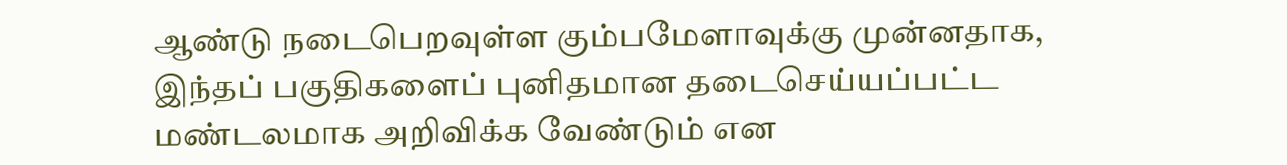ஆண்டு நடைபெறவுள்ள கும்பமேளாவுக்கு முன்னதாக, இந்தப் பகுதிகளைப் புனிதமான தடைசெய்யப்பட்ட மண்டலமாக அறிவிக்க வேண்டும் என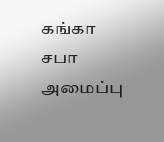கங்கா சபா அமைப்பு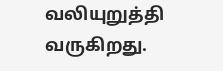வலியுறுத்தி வருகிறது.